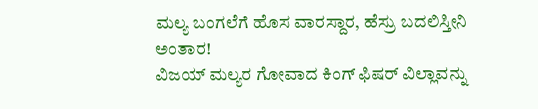ಮಲ್ಯ ಬಂಗಲೆಗೆ ಹೊಸ ವಾರಸ್ದಾರ, ಹೆಸ್ರು ಬದಲಿಸ್ತೀನಿ ಅಂತಾರ!
ವಿಜಯ್ ಮಲ್ಯರ ಗೋವಾದ ಕಿಂಗ್ ಫಿಷರ್ ವಿಲ್ಲಾವನ್ನು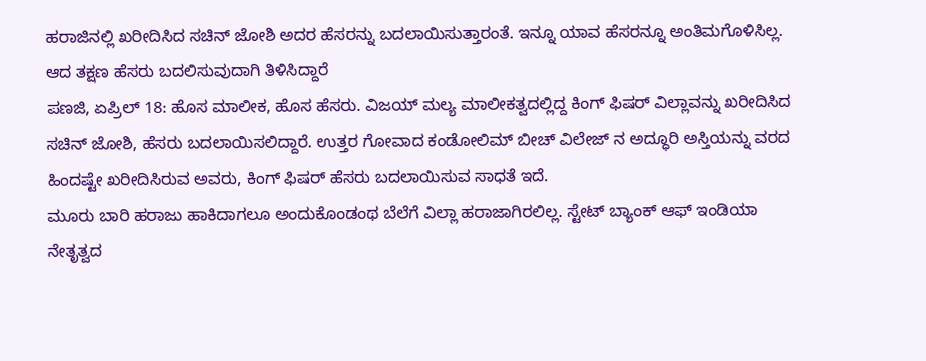ಹರಾಜಿನಲ್ಲಿ ಖರೀದಿಸಿದ ಸಚಿನ್ ಜೋಶಿ ಅದರ ಹೆಸರನ್ನು ಬದಲಾಯಿಸುತ್ತಾರಂತೆ. ಇನ್ನೂ ಯಾವ ಹೆಸರನ್ನೂ ಅಂತಿಮಗೊಳಿಸಿಲ್ಲ. ಆದ ತಕ್ಷಣ ಹೆಸರು ಬದಲಿಸುವುದಾಗಿ ತಿಳಿಸಿದ್ದಾರೆ
ಪಣಜಿ, ಏಪ್ರಿಲ್ 18: ಹೊಸ ಮಾಲೀಕ, ಹೊಸ ಹೆಸರು. ವಿಜಯ್ ಮಲ್ಯ ಮಾಲೀಕತ್ವದಲ್ಲಿದ್ದ ಕಿಂಗ್ ಫಿಷರ್ ವಿಲ್ಲಾವನ್ನು ಖರೀದಿಸಿದ ಸಚಿನ್ ಜೋಶಿ, ಹೆಸರು ಬದಲಾಯಿಸಲಿದ್ದಾರೆ. ಉತ್ತರ ಗೋವಾದ ಕಂಡೋಲಿಮ್ ಬೀಚ್ ವಿಲೇಜ್ ನ ಅದ್ಧೂರಿ ಅಸ್ತಿಯನ್ನು ವರದ ಹಿಂದಷ್ಟೇ ಖರೀದಿಸಿರುವ ಅವರು, ಕಿಂಗ್ ಫಿಷರ್ ಹೆಸರು ಬದಲಾಯಿಸುವ ಸಾಧತೆ ಇದೆ.
ಮೂರು ಬಾರಿ ಹರಾಜು ಹಾಕಿದಾಗಲೂ ಅಂದುಕೊಂಡಂಥ ಬೆಲೆಗೆ ವಿಲ್ಲಾ ಹರಾಜಾಗಿರಲಿಲ್ಲ. ಸ್ಟೇಟ್ ಬ್ಯಾಂಕ್ ಆಫ್ ಇಂಡಿಯಾ ನೇತೃತ್ವದ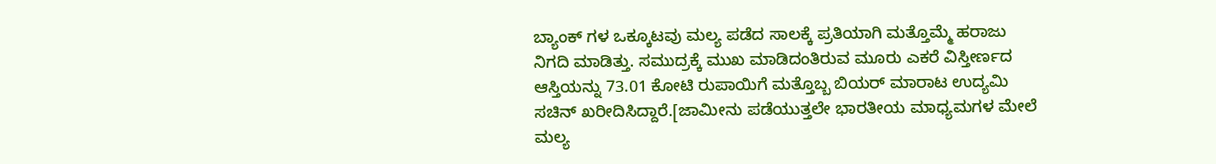ಬ್ಯಾಂಕ್ ಗಳ ಒಕ್ಕೂಟವು ಮಲ್ಯ ಪಡೆದ ಸಾಲಕ್ಕೆ ಪ್ರತಿಯಾಗಿ ಮತ್ತೊಮ್ಮೆ ಹರಾಜು ನಿಗದಿ ಮಾಡಿತ್ತು. ಸಮುದ್ರಕ್ಕೆ ಮುಖ ಮಾಡಿದಂತಿರುವ ಮೂರು ಎಕರೆ ವಿಸ್ತೀರ್ಣದ ಆಸ್ತಿಯನ್ನು 73.01 ಕೋಟಿ ರುಪಾಯಿಗೆ ಮತ್ತೊಬ್ಬ ಬಿಯರ್ ಮಾರಾಟ ಉದ್ಯಮಿ ಸಚಿನ್ ಖರೀದಿಸಿದ್ದಾರೆ.[ಜಾಮೀನು ಪಡೆಯುತ್ತಲೇ ಭಾರತೀಯ ಮಾಧ್ಯಮಗಳ ಮೇಲೆ ಮಲ್ಯ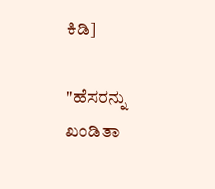ಕಿಡಿ]

"ಹೆಸರನ್ನು ಖಂಡಿತಾ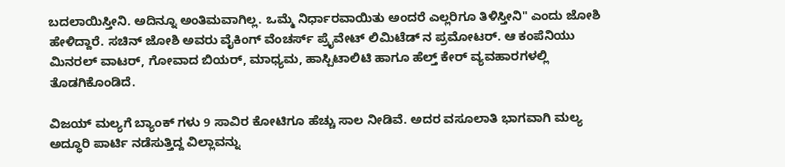ಬದಲಾಯಿಸ್ತೀನಿ. ಅದಿನ್ನೂ ಅಂತಿಮವಾಗಿಲ್ಲ. ಒಮ್ಮೆ ನಿರ್ಧಾರವಾಯಿತು ಅಂದರೆ ಎಲ್ಲರಿಗೂ ತಿಳಿಸ್ತೀನಿ" ಎಂದು ಜೋಶಿ ಹೇಳಿದ್ದಾರೆ. ಸಚಿನ್ ಜೋಶಿ ಅವರು ವೈಕಿಂಗ್ ವೆಂಚರ್ಸ್ ಪ್ರೈವೇಟ್ ಲಿಮಿಟೆಡ್ ನ ಪ್ರಮೋಟರ್. ಆ ಕಂಪೆನಿಯು ಮಿನರಲ್ ವಾಟರ್, ಗೋವಾದ ಬಿಯರ್, ಮಾಧ್ಯಮ, ಹಾಸ್ಪಿಟಾಲಿಟಿ ಹಾಗೂ ಹೆಲ್ತ್ ಕೇರ್ ವ್ಯವಹಾರಗಳಲ್ಲಿ ತೊಡಗಿಕೊಂಡಿದೆ.

ವಿಜಯ್ ಮಲ್ಯಗೆ ಬ್ಯಾಂಕ್ ಗಳು 9 ಸಾವಿರ ಕೋಟಿಗೂ ಹೆಚ್ಚು ಸಾಲ ನೀಡಿವೆ. ಅದರ ವಸೂಲಾತಿ ಭಾಗವಾಗಿ ಮಲ್ಯ ಅದ್ಧೂರಿ ಪಾರ್ಟಿ ನಡೆಸುತ್ತಿದ್ದ ವಿಲ್ಲಾವನ್ನು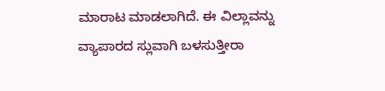ಮಾರಾಟ ಮಾಡಲಾಗಿದೆ. ಈ ವಿಲ್ಲಾವನ್ನು ವ್ಯಾಪಾರದ ಸ್ಲುವಾಗಿ ಬಳಸುತ್ತೀರಾ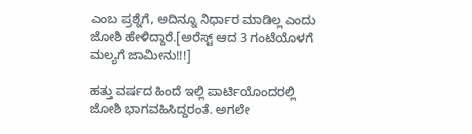ಎಂಬ ಪ್ರಶ್ನೆಗೆ, ಅದಿನ್ನೂ ನಿರ್ಧಾರ ಮಾಡಿಲ್ಲ ಎಂದು ಜೋಶಿ ಹೇಳಿದ್ದಾರೆ.[ಅರೆಸ್ಟ್ ಆದ 3 ಗಂಟೆಯೊಳಗೆ ಮಲ್ಯಗೆ ಜಾಮೀನು!!!]

ಹತ್ತು ವರ್ಷದ ಹಿಂದೆ ಇಲ್ಲಿ ಪಾರ್ಟಿಯೊಂದರಲ್ಲಿ ಜೋಶಿ ಭಾಗವಹಿಸಿದ್ದರಂತೆ. ಅಗಲೇ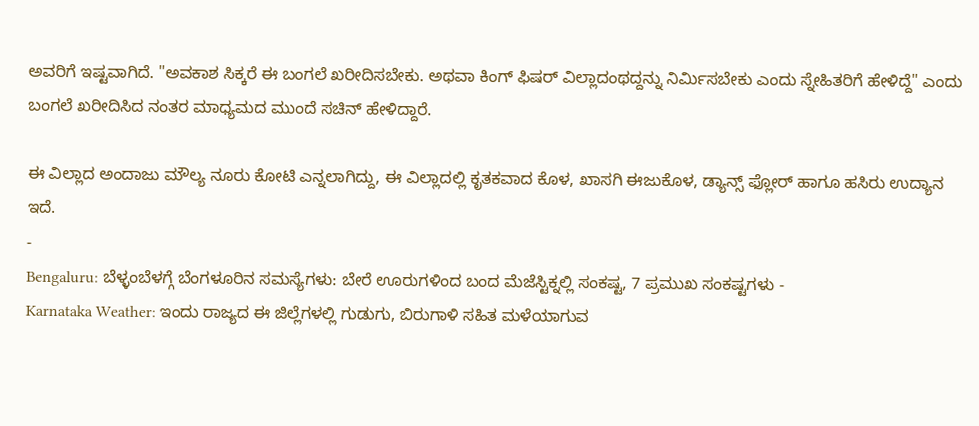ಅವರಿಗೆ ಇಷ್ಟವಾಗಿದೆ. "ಅವಕಾಶ ಸಿಕ್ಕರೆ ಈ ಬಂಗಲೆ ಖರೀದಿಸಬೇಕು. ಅಥವಾ ಕಿಂಗ್ ಫಿಷರ್ ವಿಲ್ಲಾದಂಥದ್ದನ್ನು ನಿರ್ಮಿಸಬೇಕು ಎಂದು ಸ್ನೇಹಿತರಿಗೆ ಹೇಳಿದ್ದೆ" ಎಂದು ಬಂಗಲೆ ಖರೀದಿಸಿದ ನಂತರ ಮಾಧ್ಯಮದ ಮುಂದೆ ಸಚಿನ್ ಹೇಳಿದ್ದಾರೆ.

ಈ ವಿಲ್ಲಾದ ಅಂದಾಜು ಮೌಲ್ಯ ನೂರು ಕೋಟಿ ಎನ್ನಲಾಗಿದ್ದು, ಈ ವಿಲ್ಲಾದಲ್ಲಿ ಕೃತಕವಾದ ಕೊಳ, ಖಾಸಗಿ ಈಜುಕೊಳ, ಡ್ಯಾನ್ಸ್ ಫ್ಲೋರ್ ಹಾಗೂ ಹಸಿರು ಉದ್ಯಾನ ಇದೆ.
-
Bengaluru: ಬೆಳ್ಳಂಬೆಳಗ್ಗೆ ಬೆಂಗಳೂರಿನ ಸಮಸ್ಯೆಗಳು: ಬೇರೆ ಊರುಗಳಿಂದ ಬಂದ ಮೆಜೆಸ್ಟಿಕ್ನಲ್ಲಿ ಸಂಕಷ್ಟ, 7 ಪ್ರಮುಖ ಸಂಕಷ್ಟಗಳು -
Karnataka Weather: ಇಂದು ರಾಜ್ಯದ ಈ ಜಿಲ್ಲೆಗಳಲ್ಲಿ ಗುಡುಗು, ಬಿರುಗಾಳಿ ಸಹಿತ ಮಳೆಯಾಗುವ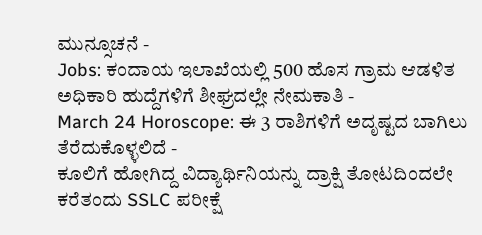ಮುನ್ಸೂಚನೆ -
Jobs: ಕಂದಾಯ ಇಲಾಖೆಯಲ್ಲಿ 500 ಹೊಸ ಗ್ರಾಮ ಆಡಳಿತ ಅಧಿಕಾರಿ ಹುದ್ದೆಗಳಿಗೆ ಶೀಘ್ರದಲ್ಲೇ ನೇಮಕಾತಿ -
March 24 Horoscope: ಈ 3 ರಾಶಿಗಳಿಗೆ ಅದೃಷ್ಟದ ಬಾಗಿಲು ತೆರೆದುಕೊಳ್ಳಲಿದೆ -
ಕೂಲಿಗೆ ಹೋಗಿದ್ದ ವಿದ್ಯಾರ್ಥಿನಿಯನ್ನು ದ್ರಾಕ್ಷಿ ತೋಟದಿಂದಲೇ ಕರೆತಂದು SSLC ಪರೀಕ್ಷೆ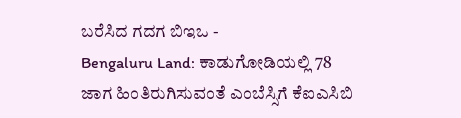ಬರೆಸಿದ ಗದಗ ಬಿಇಒ -
Bengaluru Land: ಕಾಡುಗೋಡಿಯಲ್ಲಿ 78 ಜಾಗ ಹಿಂತಿರುಗಿಸುವಂತೆ ಎಂಬೆಸ್ಸಿಗೆ ಕೆಐಎಸಿಬಿ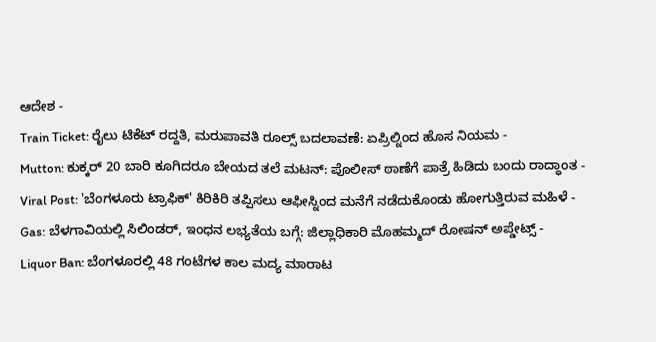ಆದೇಶ -
Train Ticket: ರೈಲು ಟಿಕೆಟ್ ರದ್ದತಿ, ಮರುಪಾವತಿ ರೂಲ್ಸ್ ಬದಲಾವಣೆ: ಏಪ್ರಿಲ್ನಿಂದ ಹೊಸ ನಿಯಮ -
Mutton: ಕುಕ್ಕರ್ 20 ಬಾರಿ ಕೂಗಿದರೂ ಬೇಯದ ತಲೆ ಮಟನ್: ಪೊಲೀಸ್ ಠಾಣೆಗೆ ಪಾತ್ರೆ ಹಿಡಿದು ಬಂದು ರಾದ್ಧಾಂತ -
Viral Post: 'ಬೆಂಗಳೂರು ಟ್ರಾಫಿಕ್' ಕಿರಿಕಿರಿ ತಪ್ಪಿಸಲು ಆಫೀಸ್ನಿಂದ ಮನೆಗೆ ನಡೆದುಕೊಂಡು ಹೋಗುತ್ತಿರುವ ಮಹಿಳೆ -
Gas: ಬೆಳಗಾವಿಯಲ್ಲಿ ಸಿಲಿಂಡರ್, ಇಂಧನ ಲಭ್ಯತೆಯ ಬಗ್ಗೆ: ಜಿಲ್ಲಾಧಿಕಾರಿ ಮೊಹಮ್ಮದ್ ರೋಷನ್ ಅಪ್ಡೇಟ್ಸ್ -
Liquor Ban: ಬೆಂಗಳೂರಲ್ಲಿ 48 ಗಂಟೆಗಳ ಕಾಲ ಮದ್ಯ ಮಾರಾಟ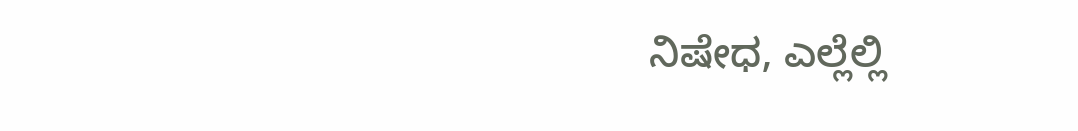ನಿಷೇಧ, ಎಲ್ಲೆಲ್ಲಿ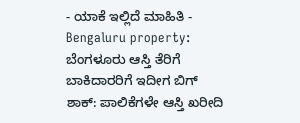- ಯಾಕೆ ಇಲ್ಲಿದೆ ಮಾಹಿತಿ -
Bengaluru property: ಬೆಂಗಳೂರು ಆಸ್ತಿ ತೆರಿಗೆ ಬಾಕಿದಾರರಿಗೆ ಇದೀಗ ಬಿಗ್ ಶಾಕ್: ಪಾಲಿಕೆಗಳೇ ಆಸ್ತಿ ಖರೀದಿ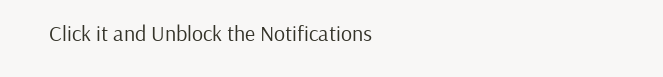Click it and Unblock the Notifications